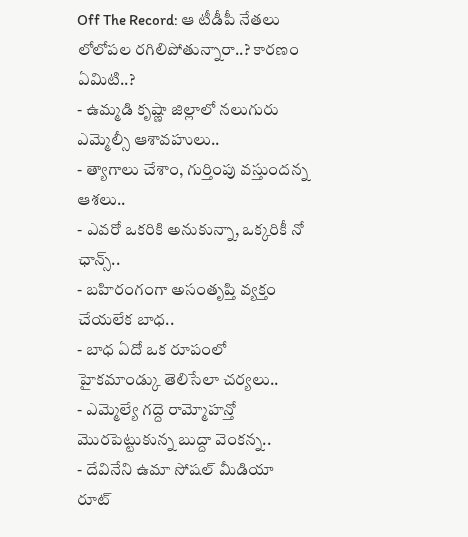Off The Record: ఆ టీడీపీ నేతలు లోలోపల రగిలిపోతున్నారా..? కారణం ఏమిటి..?
- ఉమ్మడి కృష్ణా జిల్లాలో నలుగురు ఎమ్మెల్సీ ఆశావహులు..
- త్యాగాలు చేశాం, గుర్తింపు వస్తుందన్న ఆశలు..
- ఎవరో ఒకరికి అనుకున్నా, ఒక్కరికీ నో ఛాన్స్..
- బహిరంగంగా అసంతృప్తి వ్యక్తం చేయలేక బాధ..
- బాధ ఏదో ఒక రూపంలో హైకమాండ్కు తెలిసేలా చర్యలు..
- ఎమ్మెల్యే గద్దె రామ్మోహన్తో మొరపెట్టుకున్న బుద్దా వెంకన్న..
- దేవినేని ఉమా సోషల్ మీడియా రూట్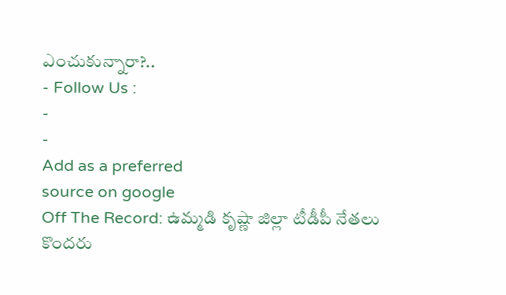ఎంచుకున్నారా?..
- Follow Us :
-
-
Add as a preferred
source on google
Off The Record: ఉమ్మడి కృష్ణా జిల్లా టీడీపీ నేతలు కొందరు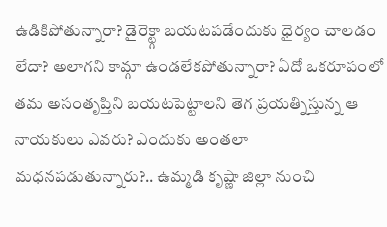ఉడికిపోతున్నారా? డైరెక్ట్గా బయటపడేందుకు ధైర్యం చాలడం లేదా? అలాగని కామ్గా ఉండలేకపోతున్నారా? ఏదో ఒకరూపంలో తమ అసంతృప్తిని బయటపెట్టాలని తెగ ప్రయత్నిస్తున్న ఆ నాయకులు ఎవరు? ఎందుకు అంతలా మధనపడుతున్నారు?.. ఉమ్మడి కృష్ణా జిల్లా నుంచి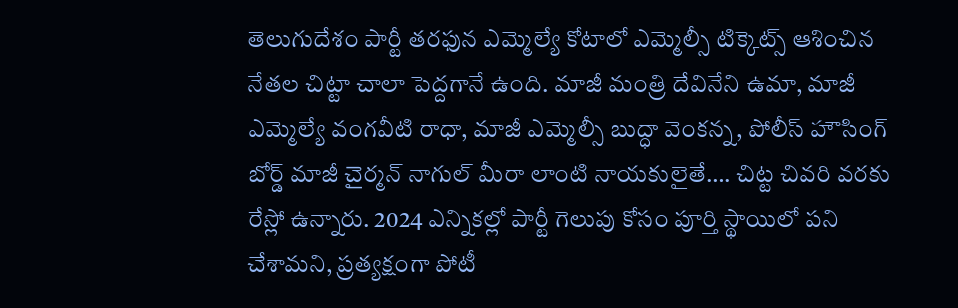తెలుగుదేశం పార్టీ తరఫున ఎమ్మెల్యే కోటాలో ఎమ్మెల్సీ టిక్కెట్స్ ఆశించిన నేతల చిట్టా చాలా పెద్దగానే ఉంది. మాజీ మంత్రి దేవినేని ఉమా, మాజీ ఎమ్మెల్యే వంగవీటి రాధా, మాజీ ఎమ్మెల్సీ బుద్ధా వెంకన్న, పోలీస్ హౌసింగ్ బోర్డ్ మాజీ చైర్మన్ నాగుల్ మీరా లాంటి నాయకులైతే…. చిట్ట చివరి వరకు రేస్లో ఉన్నారు. 2024 ఎన్నికల్లో పార్టీ గెలుపు కోసం పూర్తి స్థాయిలో పని చేశామని, ప్రత్యక్షంగా పోటీ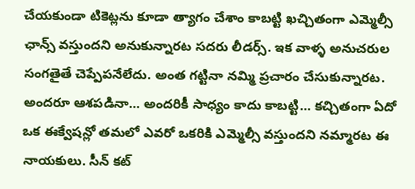చేయకుండా టికెట్లను కూడా త్యాగం చేశాం కాబట్టి ఖచ్చితంగా ఎమ్మెల్సీ ఛాన్స్ వస్తుందని అనుకున్నారట సదరు లీడర్స్. ఇక వాళ్ళ అనుచరుల సంగతైతే చెప్పేపనేలేదు. అంత గట్టినా నమ్మి ప్రచారం చేసుకున్నారట. అందరూ ఆశపడినా… అందరికీ సాధ్యం కాదు కాబట్టి… కచ్చితంగా ఏదో ఒక ఈక్వేషన్లో తమలో ఎవరో ఒకరికి ఎమ్మెల్సీ వస్తుందని నమ్మారట ఈ నాయకులు. సీన్ కట్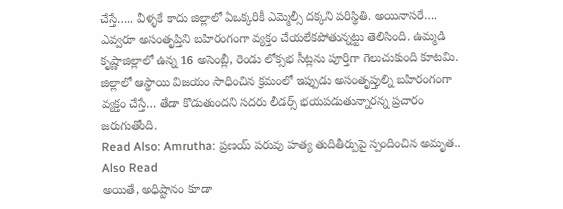చేస్తే….. వీళ్ళకే కాదు జిల్లాలో ఏఒక్కరికీ ఎమ్మెల్సీ దక్కని పరిస్థితి. అయినాసరే…. ఎవ్వరూ అసంతృప్తిని బహిరంగంగా వ్యక్తం చేయలేకపోతున్నట్టు తెలిసింది. ఉమ్మడి కృష్ణాజిల్లాలో ఉన్న 16 అసెంబ్లీ, రెండు లోక్సభ సీట్లను పూర్తిగా గెలుచుకుంది కూటమి. జిల్లాలో ఆస్థాయి విజయం సాధించిన క్రమంలో ఇప్పుడు అసంతృప్తుల్ని బహిరంగంగా వ్యక్తం చేస్తే… తేడా కొడుతుందని సదరు లీడర్స్ భయపడుతున్నారన్న ప్రచారం జరుగుతోంది.
Read Also: Amrutha: ప్రణయ్ పరువు హత్య తుదితీర్పుపై స్పందించిన అమృత..
Also Read
అయితే, అధిష్టానం కూడా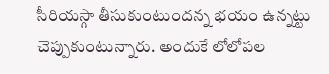సీరియస్గా తీసుకుంటుందన్న భయం ఉన్నట్టు చెప్పుకుంటున్నారు. అందుకే లోలోపల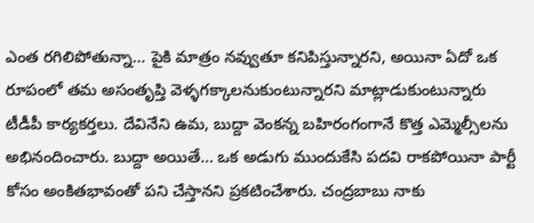ఎంత రగిలిపోతున్నా… పైకి మాత్రం నవ్వుతూ కనిపిస్తున్నారని, అయినా ఏదో ఒక రూపంలో తమ అసంతృప్తి వెళ్ళగక్కాలనుకుంటున్నారని మాట్లాడుకుంటున్నారు టీడీపీ కార్యకర్తలు. దేవినేని ఉమ, బుద్దా వెంకన్న బహిరంగంగానే కొత్త ఎమ్మెల్సీలను అభినందించారు. బుద్దా అయితే… ఒక అడుగు ముందుకేసి పదవి రాకపోయినా పార్టీ కోసం అంకితభావంతో పని చేస్తానని ప్రకటించేశారు. చంద్రబాబు నాకు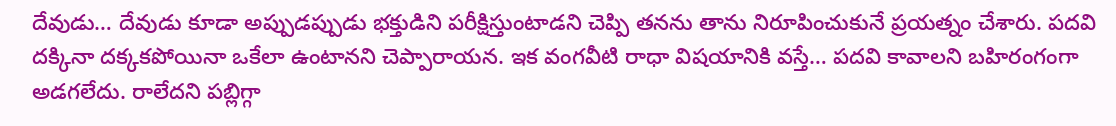దేవుడు… దేవుడు కూడా అప్పుడప్పుడు భక్తుడిని పరీక్షిస్తుంటాడని చెప్పి తనను తాను నిరూపించుకునే ప్రయత్నం చేశారు. పదవి దక్కినా దక్కకపోయినా ఒకేలా ఉంటానని చెప్పారాయన. ఇక వంగవీటి రాధా విషయానికి వస్తే… పదవి కావాలని బహిరంగంగా అడగలేదు. రాలేదని పబ్లిగ్గా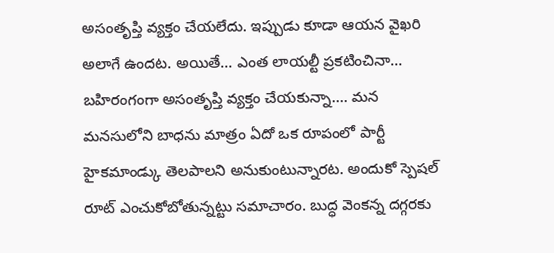అసంతృప్తి వ్యక్తం చేయలేదు. ఇప్పుడు కూడా ఆయన వైఖరి అలాగే ఉందట. అయితే… ఎంత లాయల్టీ ప్రకటించినా… బహిరంగంగా అసంతృప్తి వ్యక్తం చేయకున్నా…. మన మనసులోని బాధను మాత్రం ఏదో ఒక రూపంలో పార్టీ హైకమాండ్కు తెలపాలని అనుకుంటున్నారట. అందుకో స్పెషల్ రూట్ ఎంచుకోబోతున్నట్టు సమాచారం. బుద్ధ వెంకన్న దగ్గరకు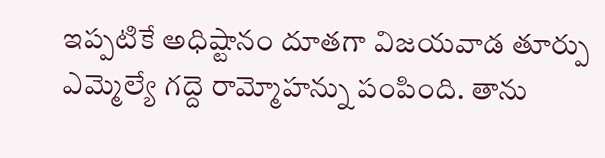ఇప్పటికే అధిష్టానం దూతగా విజయవాడ తూర్పు ఎమ్మెల్యే గద్దె రామ్మోహన్ను పంపింది. తాను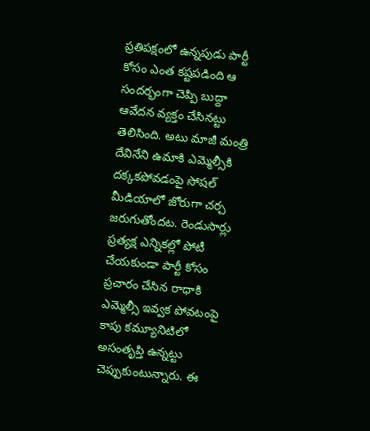ప్రతిపక్షంలో ఉన్నపుడు పార్టీ కోసం ఎంత కష్టపడింది ఆ సందర్భంగా చెప్పి బుద్దా ఆవేదన వ్యక్తం చేసినట్టు తెలిసింది. అటు మాజీ మంత్రి దేవినేని ఉమాకి ఎమ్మెల్సీకి దక్కకపోవడంపై సోషల్ మీడియాలో జోరుగా చర్చ జరుగుతోందట. రెండుసార్లు ప్రత్యక్ష ఎన్నికల్లో పోటీ చేయకుండా పార్టీ కోసం ప్రచారం చేసిన రాధాకి ఎమ్మెల్సీ ఇవ్వక పోవటంపై కాపు కమ్యూనిటిలో అసంతృప్తి ఉన్నట్టు చెప్పుకుంటున్నారు. ఈ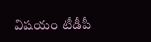విషయం టీడీపీ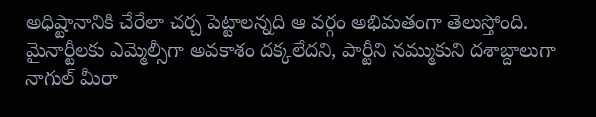అధిష్టానానికి చేరేలా చర్చ పెట్టాలన్నది ఆ వర్గం అభిమతంగా తెలుస్తోంది. మైనార్టీలకు ఎమ్మెల్సీగా అవకాశం దక్కలేదని, పార్టీని నమ్ముకుని దశాబ్దాలుగా నాగుల్ మీరా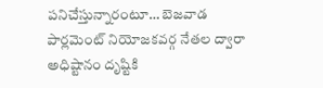పనిచేస్తున్నారంటూ… బెజవాడ పార్లమెంట్ నియోజకవర్గ నేతల ద్వారా అధిష్టానం దృష్టికి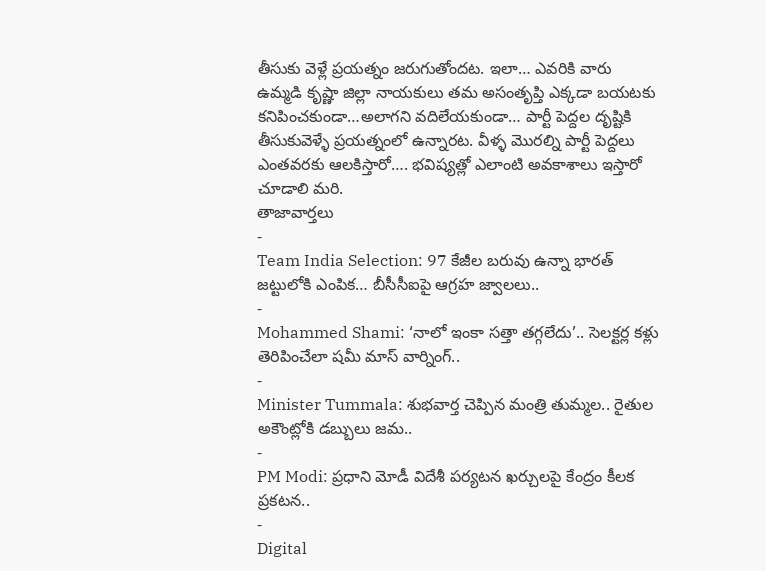తీసుకు వెళ్లే ప్రయత్నం జరుగుతోందట. ఇలా… ఎవరికి వారు ఉమ్మడి కృష్ణా జిల్లా నాయకులు తమ అసంతృప్తి ఎక్కడా బయటకు కనిపించకుండా…అలాగని వదిలేయకుండా… పార్టీ పెద్దల దృష్టికి తీసుకువెళ్ళే ప్రయత్నంలో ఉన్నారట. వీళ్ళ మొరల్ని పార్టీ పెద్దలు ఎంతవరకు ఆలకిస్తారో…. భవిష్యత్లో ఎలాంటి అవకాశాలు ఇస్తారో చూడాలి మరి.
తాజావార్తలు
-
Team India Selection: 97 కేజీల బరువు ఉన్నా భారత్ జట్టులోకి ఎంపిక… బీసీసీఐపై ఆగ్రహ జ్వాలలు..
-
Mohammed Shami: ‘నాలో ఇంకా సత్తా తగ్గలేదు’.. సెలక్టర్ల కళ్లు తెరిపించేలా షమీ మాస్ వార్నింగ్..
-
Minister Tummala: శుభవార్త చెప్పిన మంత్రి తుమ్మల.. రైతుల అకౌంట్లోకి డబ్బులు జమ..
-
PM Modi: ప్రధాని మోడీ విదేశీ పర్యటన ఖర్చులపై కేంద్రం కీలక ప్రకటన..
-
Digital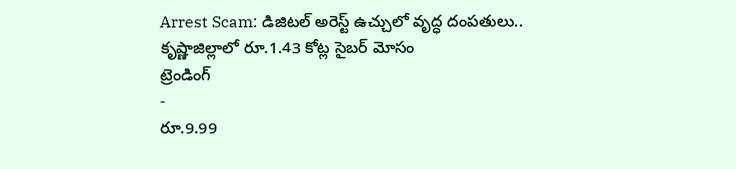Arrest Scam: డిజిటల్ అరెస్ట్ ఉచ్చులో వృద్ధ దంపతులు.. కృష్ణాజిల్లాలో రూ.1.43 కోట్ల సైబర్ మోసం
ట్రెండింగ్
-
రూ.9.99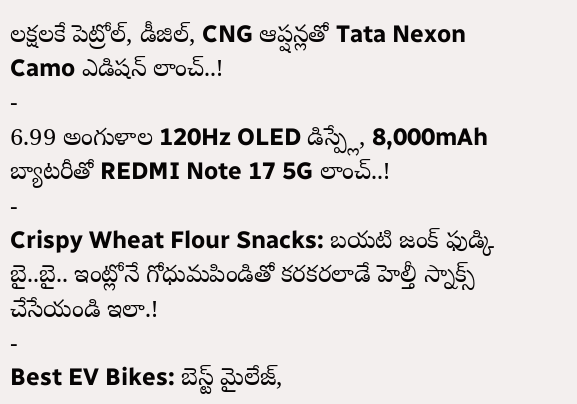లక్షలకే పెట్రోల్, డీజిల్, CNG ఆప్షన్లతో Tata Nexon Camo ఎడిషన్ లాంచ్..!
-
6.99 అంగుళాల 120Hz OLED డిస్ప్లే, 8,000mAh బ్యాటరీతో REDMI Note 17 5G లాంచ్..!
-
Crispy Wheat Flour Snacks: బయటి జంక్ ఫుడ్కి బై..బై.. ఇంట్లోనే గోధుమపిండితో కరకరలాడే హెల్తీ స్నాక్స్ చేసేయండి ఇలా.!
-
Best EV Bikes: బెస్ట్ మైలేజ్,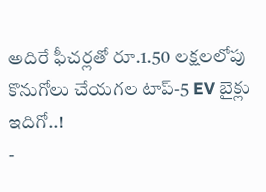అదిరే ఫీచర్లతో రూ.1.50 లక్షలలోపు కొనుగోలు చేయగల టాప్-5 EV బైక్లు ఇదిగో..!
-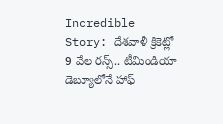Incredible Story: దేశవాళీ క్రికెట్లో 9 వేల రన్స్.. టీమిండియా డెబ్యూలోనే హాఫ్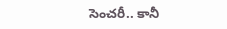సెంచరీ.. కానీ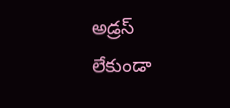అడ్రస్ లేకుండా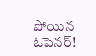పోయిన ఓపెనర్!